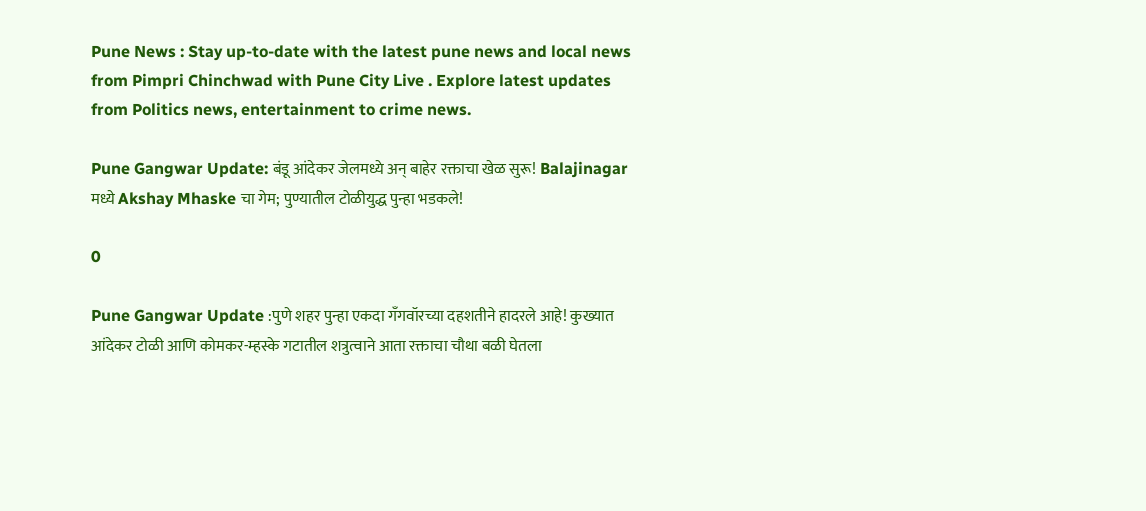Pune News : Stay up-to-date with the latest pune news and local news from Pimpri Chinchwad with Pune City Live . Explore latest updates from Politics news, entertainment to crime news.

Pune Gangwar Update: बंडू आंदेकर जेलमध्ये अन् बाहेर रक्ताचा खेळ सुरू! Balajinagar मध्ये Akshay Mhaske चा गेम; पुण्यातील टोळीयुद्ध पुन्हा भडकले!

0

Pune Gangwar Update :पुणे शहर पुन्हा एकदा गँगवॉरच्या दहशतीने हादरले आहे! कुख्यात आंदेकर टोळी आणि कोमकर-म्हस्के गटातील शत्रुत्वाने आता रक्ताचा चौथा बळी घेतला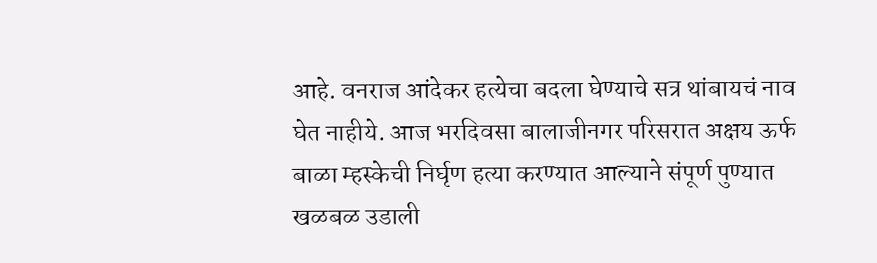आहे. वनराज आंदेकर हत्येचा बदला घेण्याचे सत्र थांबायचं नाव घेत नाहीये. आज भरदिवसा बालाजीनगर परिसरात अक्षय ऊर्फ बाळा म्हस्केची निर्घृण हत्या करण्यात आल्याने संपूर्ण पुण्यात खळबळ उडाली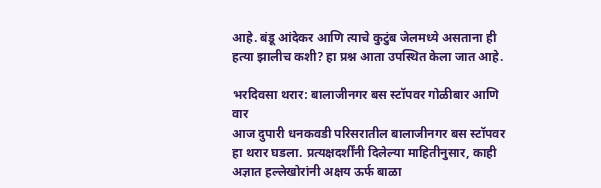आहे. बंडू आंदेकर आणि त्याचे कुटुंब जेलमध्ये असताना ही हत्या झालीच कशी? हा प्रश्न आता उपस्थित केला जात आहे.

भरदिवसा थरार: बालाजीनगर बस स्टॉपवर गोळीबार आणि वार
आज दुपारी धनकवडी परिसरातील बालाजीनगर बस स्टॉपवर हा थरार घडला. प्रत्यक्षदर्शींनी दिलेल्या माहितीनुसार, काही अज्ञात हल्लेखोरांनी अक्षय ऊर्फ बाळा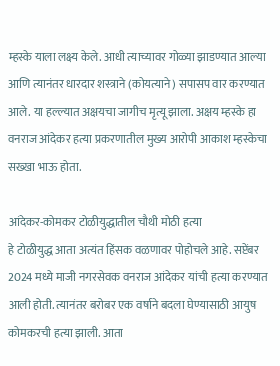म्हस्के याला लक्ष्य केले. आधी त्याच्यावर गोळ्या झाडण्यात आल्या आणि त्यानंतर धारदार शस्त्राने (कोयत्याने) सपासप वार करण्यात आले. या हल्ल्यात अक्षयचा जागीच मृत्यू झाला. अक्षय म्हस्के हा वनराज आंदेकर हत्या प्रकरणातील मुख्य आरोपी आकाश म्हस्केचा सख्खा भाऊ होता.

आंदेकर-कोमकर टोळीयुद्धातील चौथी मोठी हत्या
हे टोळीयुद्ध आता अत्यंत हिंसक वळणावर पोहोचले आहे. सप्टेंबर 2024 मध्ये माजी नगरसेवक वनराज आंदेकर यांची हत्या करण्यात आली होती. त्यानंतर बरोबर एक वर्षाने बदला घेण्यासाठी आयुष कोमकरची हत्या झाली. आता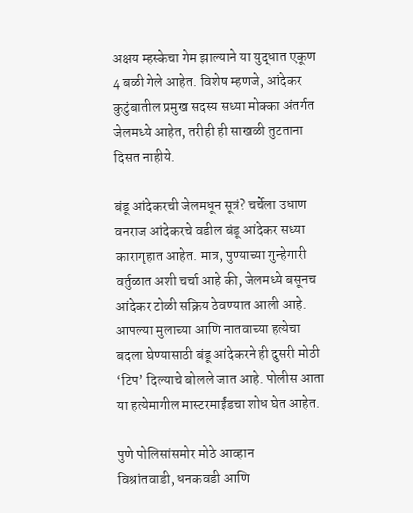अक्षय म्हस्केचा गेम झाल्याने या युद्धात एकूण 4 बळी गेले आहेत. विशेष म्हणजे, आंदेकर कुटुंबातील प्रमुख सदस्य सध्या मोक्का अंतर्गत जेलमध्ये आहेत, तरीही ही साखळी तुटताना दिसत नाहीये.

बंडू आंदेकरची जेलमधून सूत्रं? चर्चेला उधाण
वनराज आंदेकरचे वडील बंडू आंदेकर सध्या कारागृहात आहेत. मात्र, पुण्याच्या गुन्हेगारी वर्तुळात अशी चर्चा आहे की, जेलमध्ये बसूनच आंदेकर टोळी सक्रिय ठेवण्यात आली आहे. आपल्या मुलाच्या आणि नातवाच्या हत्येचा बदला घेण्यासाठी बंडू आंदेकरने ही दुसरी मोठी ‘टिप’ दिल्याचे बोलले जात आहे. पोलीस आता या हत्येमागील मास्टरमाईंडचा शोध घेत आहेत.

पुणे पोलिसांसमोर मोठे आव्हान
विश्रांतवाडी, धनकवडी आणि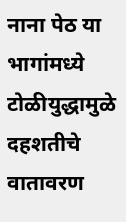नाना पेठ या भागांमध्ये टोळीयुद्धामुळे दहशतीचे वातावरण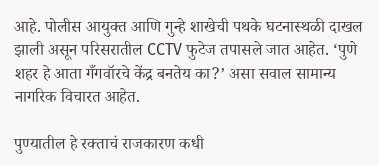आहे. पोलीस आयुक्त आणि गुन्हे शाखेची पथके घटनास्थळी दाखल झाली असून परिसरातील CCTV फुटेज तपासले जात आहेत. ‘पुणे शहर हे आता गँगवॉरचे केंद्र बनतेय का?’ असा सवाल सामान्य नागरिक विचारत आहेत.

पुण्यातील हे रक्ताचं राजकारण कधी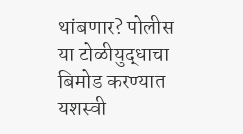थांबणार? पोलीस या टोळीयुद्धाचा बिमोड करण्यात यशस्वी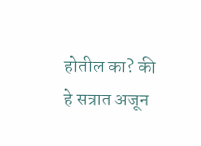होतील का? की हे सत्रात अजून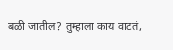बळी जातील? तुम्हाला काय वाटतं,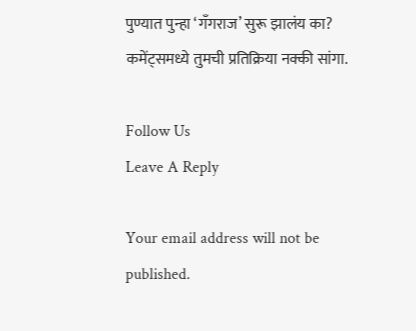पुण्यात पुन्हा ‘गँगराज’ सुरू झालंय का? कमेंट्समध्ये तुमची प्रतिक्रिया नक्की सांगा.

Follow Us
Leave A Reply

Your email address will not be published.